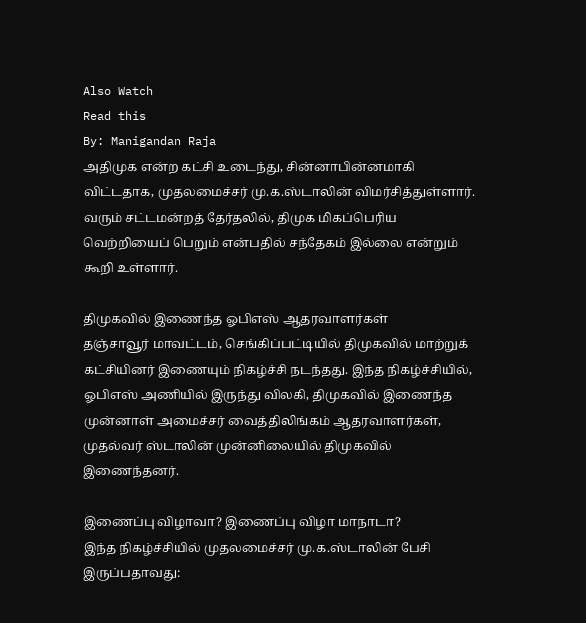Also Watch
Read this
By: Manigandan Raja
அதிமுக என்ற கட்சி உடைந்து, சின்னாபின்னமாகி விட்டதாக, முதலமைச்சர் மு.க.ஸ்டாலின் விமர்சித்துள்ளார். வரும் சட்டமன்றத் தேர்தலில், திமுக மிகப்பெரிய வெற்றியைப் பெறும் என்பதில் சந்தேகம் இல்லை என்றும் கூறி உள்ளார்.

திமுகவில் இணைந்த ஓபிஎஸ் ஆதரவாளர்கள்
தஞ்சாவூர் மாவட்டம், செங்கிப்பட்டியில் திமுகவில் மாற்றுக் கட்சியினர் இணையும் நிகழ்ச்சி நடந்தது. இந்த நிகழ்ச்சியில், ஓபிஎஸ் அணியில் இருந்து விலகி, திமுகவில் இணைந்த முன்னாள் அமைச்சர் வைத்திலிங்கம் ஆதரவாளர்கள், முதல்வர் ஸ்டாலின் முன்னிலையில் திமுகவில் இணைந்தனர்.

இணைப்பு விழாவா? இணைப்பு விழா மாநாடா?
இந்த நிகழ்ச்சியில் முதலமைச்சர் மு.க.ஸ்டாலின் பேசி இருப்பதாவது: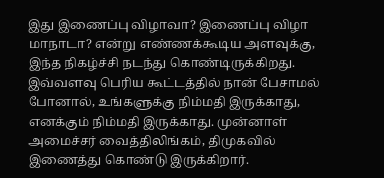இது இணைப்பு விழாவா? இணைப்பு விழா மாநாடா? என்று எண்ணக்கூடிய அளவுக்கு, இந்த நிகழ்ச்சி நடந்து கொண்டிருக்கிறது. இவ்வளவு பெரிய கூட்டத்தில் நான் பேசாமல் போனால், உங்களுக்கு நிம்மதி இருக்காது, எனக்கும் நிம்மதி இருக்காது. முன்னாள் அமைச்சர் வைத்திலிங்கம், திமுகவில் இணைத்து கொண்டு இருக்கிறார்.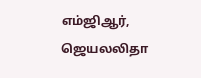எம்ஜிஆர், ஜெயலலிதா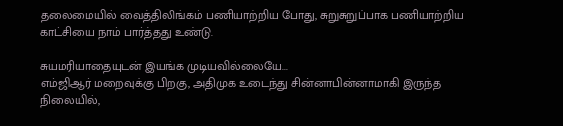தலைமையில் வைத்திலிங்கம் பணியாற்றிய போது, சுறுசுறுப்பாக பணியாற்றிய காட்சியை நாம் பார்த்தது உண்டு.

சுயமரியாதையுடன் இயங்க முடியவில்லையே...
எம்ஜிஆர் மறைவுக்கு பிறகு, அதிமுக உடைந்து சின்னாபின்னாமாகி இருந்த நிலையில்,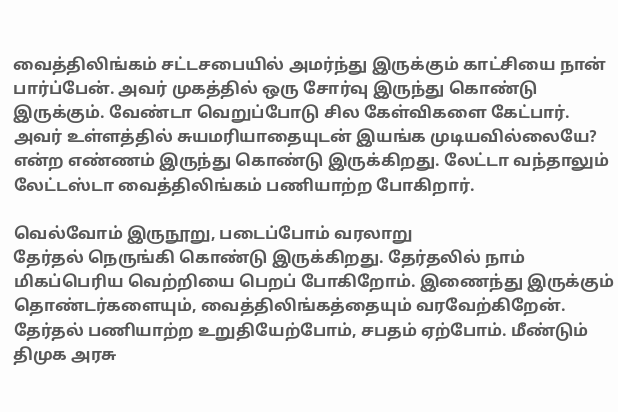வைத்திலிங்கம் சட்டசபையில் அமர்ந்து இருக்கும் காட்சியை நான் பார்ப்பேன். அவர் முகத்தில் ஒரு சோர்வு இருந்து கொண்டு இருக்கும். வேண்டா வெறுப்போடு சில கேள்விகளை கேட்பார். அவர் உள்ளத்தில் சுயமரியாதையுடன் இயங்க முடியவில்லையே? என்ற எண்ணம் இருந்து கொண்டு இருக்கிறது. லேட்டா வந்தாலும் லேட்டஸ்டா வைத்திலிங்கம் பணியாற்ற போகிறார்.

வெல்வோம் இருநூறு, படைப்போம் வரலாறு
தேர்தல் நெருங்கி கொண்டு இருக்கிறது. தேர்தலில் நாம் மிகப்பெரிய வெற்றியை பெறப் போகிறோம். இணைந்து இருக்கும் தொண்டர்களையும், வைத்திலிங்கத்தையும் வரவேற்கிறேன். தேர்தல் பணியாற்ற உறுதியேற்போம், சபதம் ஏற்போம். மீண்டும் திமுக அரசு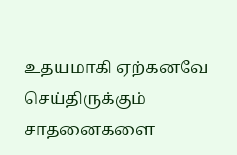உதயமாகி ஏற்கனவே செய்திருக்கும் சாதனைகளை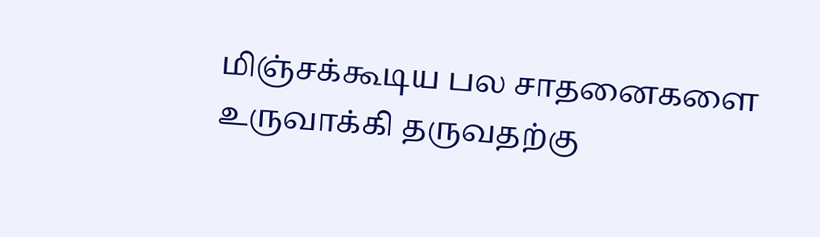மிஞ்சக்கூடிய பல சாதனைகளை உருவாக்கி தருவதற்கு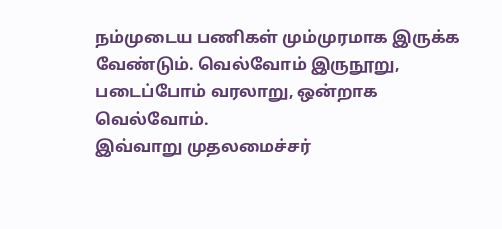நம்முடைய பணிகள் மும்முரமாக இருக்க வேண்டும். வெல்வோம் இருநூறு, படைப்போம் வரலாறு, ஒன்றாக வெல்வோம்.
இவ்வாறு முதலமைச்சர்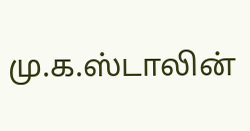மு.க.ஸ்டாலின்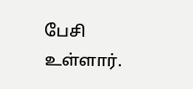பேசி உள்ளார்.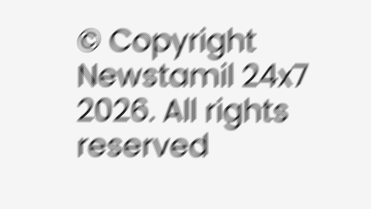© Copyright Newstamil 24x7 2026. All rights reserved